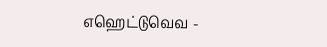எஹெட்டுவெவ -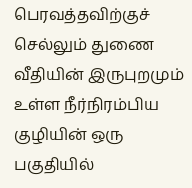பெரவத்தவிற்குச் செல்லும் துணை வீதியின் இருபுறமும் உள்ள நீர்நிரம்பிய குழியின் ஒரு பகுதியில்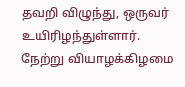தவறி விழுந்து, ஒருவர் உயிரிழந்துள்ளார்.
நேற்று வியாழக்கிழமை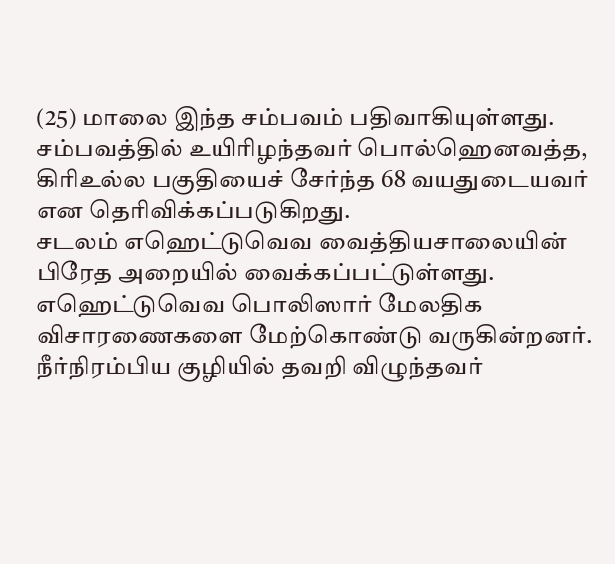(25) மாலை இந்த சம்பவம் பதிவாகியுள்ளது.
சம்பவத்தில் உயிரிழந்தவர் பொல்ஹெனவத்த, கிரிஉல்ல பகுதியைச் சேர்ந்த 68 வயதுடையவர் என தெரிவிக்கப்படுகிறது.
சடலம் எஹெட்டுவெவ வைத்தியசாலையின் பிரேத அறையில் வைக்கப்பட்டுள்ளது.
எஹெட்டுவெவ பொலிஸார் மேலதிக விசாரணைகளை மேற்கொண்டு வருகின்றனர்.
நீர்நிரம்பிய குழியில் தவறி விழுந்தவர்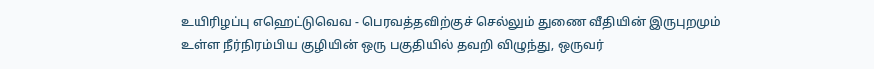உயிரிழப்பு எஹெட்டுவெவ - பெரவத்தவிற்குச் செல்லும் துணை வீதியின் இருபுறமும் உள்ள நீர்நிரம்பிய குழியின் ஒரு பகுதியில் தவறி விழுந்து, ஒருவர்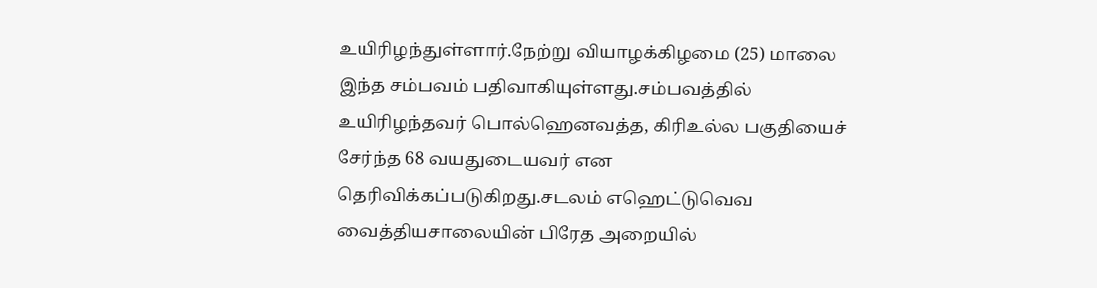உயிரிழந்துள்ளார்.நேற்று வியாழக்கிழமை (25) மாலை இந்த சம்பவம் பதிவாகியுள்ளது.சம்பவத்தில் உயிரிழந்தவர் பொல்ஹெனவத்த, கிரிஉல்ல பகுதியைச் சேர்ந்த 68 வயதுடையவர் என தெரிவிக்கப்படுகிறது.சடலம் எஹெட்டுவெவ வைத்தியசாலையின் பிரேத அறையில்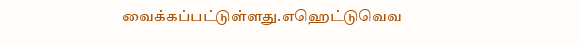வைக்கப்பட்டுள்ளது.எஹெட்டுவெவ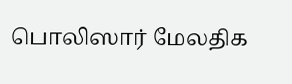பொலிஸார் மேலதிக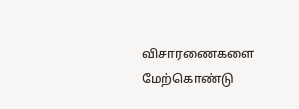விசாரணைகளை மேற்கொண்டு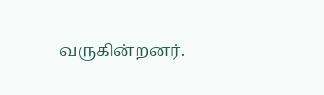வருகின்றனர்.